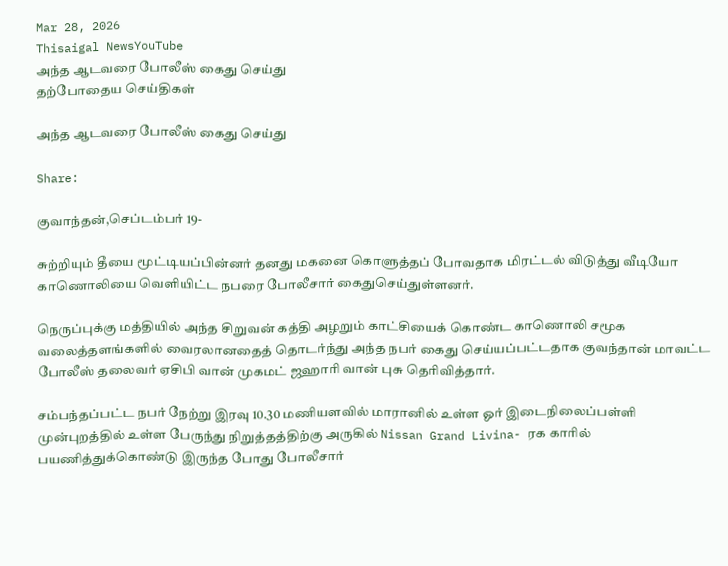Mar 28, 2026
Thisaigal NewsYouTube
அந்த ஆடவரை போலீஸ் கைது செய்து
தற்போதைய செய்திகள்

அந்த ஆடவரை போலீஸ் கைது செய்து

Share:

குவாந்தன்,செப்டம்பர் 19-

சுற்றியும் தீயை மூட்டியப்பின்னர் தனது மகனை கொளுத்தப் போவதாக மிரட்டல் விடுத்து வீடியோ காணொலியை வெளியிட்ட நபரை போலீசார் கைதுசெய்துள்ளனர்.

நெருப்புக்கு மத்தியில் அந்த சிறுவன் கத்தி அழறும் காட்சியைக் கொண்ட காணொலி சமூக வலைத்தளங்களில் வைரலானதைத் தொடர்ந்து அந்த நபர் கைது செய்யப்பட்டதாக குவந்தான் மாவட்ட போலீஸ் தலைவர் ஏசிபி வான் முகமட் ஜஹாரி வான் புசு தெரிவித்தார்.

சம்பந்தப்பட்ட நபர் நேற்று இரவு 10.30 மணியளவில் மாரானில் உள்ள ஓர் இடைநிலைப்பள்ளி முன்புறத்தில் உள்ள பேருந்து நிறுத்தத்திற்கு அருகில் Nissan Grand Livina- ரக காரில் பயணித்துக்கொண்டு இருந்த போது போலீசார்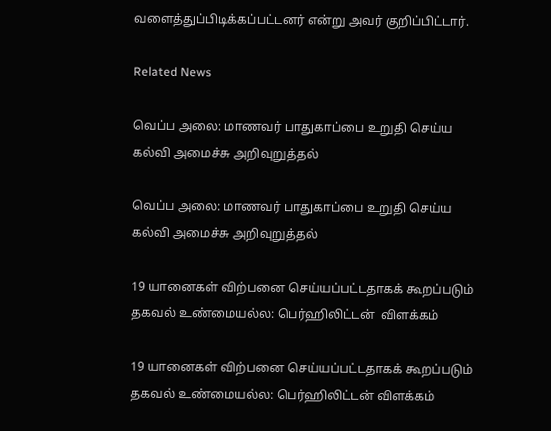வளைத்துப்பிடிக்கப்பட்டனர் என்று அவர் குறிப்பிட்டார்.

Related News

வெப்ப அலை: மாணவர் பாதுகாப்பை உறுதி செய்ய கல்வி அமைச்சு அறிவுறுத்தல்

வெப்ப அலை: மாணவர் பாதுகாப்பை உறுதி செய்ய கல்வி அமைச்சு அறிவுறுத்தல்

19 யானைகள் விற்பனை செய்யப்பட்டதாகக் கூறப்படும் தகவல் உண்மையல்ல: பெர்ஹிலிட்டன்  விளக்கம்

19 யானைகள் விற்பனை செய்யப்பட்டதாகக் கூறப்படும் தகவல் உண்மையல்ல: பெர்ஹிலிட்டன் விளக்கம்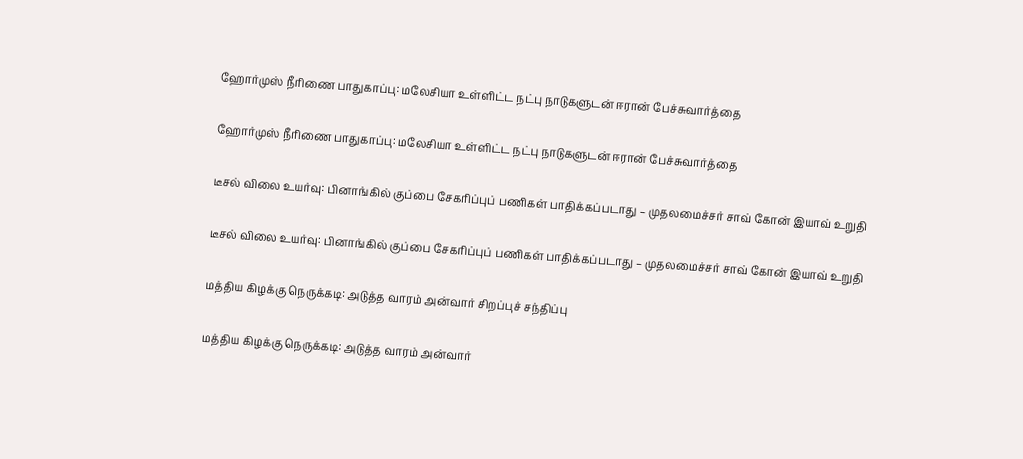ஹோர்முஸ் நீரிணை பாதுகாப்பு: மலேசியா உள்ளிட்ட நட்பு நாடுகளுடன் ஈரான் பேச்சுவார்த்தை

ஹோர்முஸ் நீரிணை பாதுகாப்பு: மலேசியா உள்ளிட்ட நட்பு நாடுகளுடன் ஈரான் பேச்சுவார்த்தை

டீசல் விலை உயர்வு: பினாங்கில் குப்பை சேகரிப்புப் பணிகள் பாதிக்கப்படாது – முதலமைச்சர் சாவ் கோன் இயாவ் உறுதி

டீசல் விலை உயர்வு: பினாங்கில் குப்பை சேகரிப்புப் பணிகள் பாதிக்கப்படாது – முதலமைச்சர் சாவ் கோன் இயாவ் உறுதி

மத்திய கிழக்கு நெருக்கடி: அடுத்த வாரம் அன்வார் சிறப்புச் சந்திப்பு

மத்திய கிழக்கு நெருக்கடி: அடுத்த வாரம் அன்வார்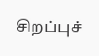சிறப்புச்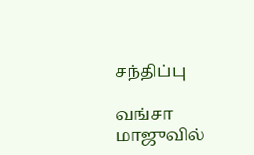சந்திப்பு

வங்சா மாஜுவில்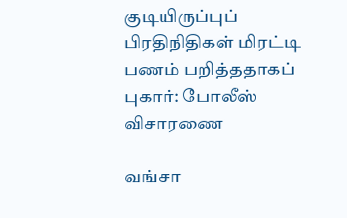குடியிருப்புப் பிரதிநிதிகள் மிரட்டி பணம் பறித்ததாகப் புகார்: போலீஸ் விசாரணை

வங்சா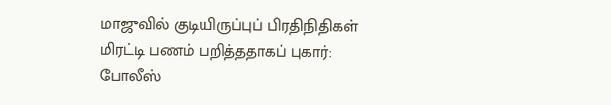மாஜுவில் குடியிருப்புப் பிரதிநிதிகள் மிரட்டி பணம் பறித்ததாகப் புகார்: போலீஸ்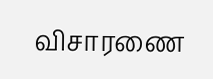விசாரணை